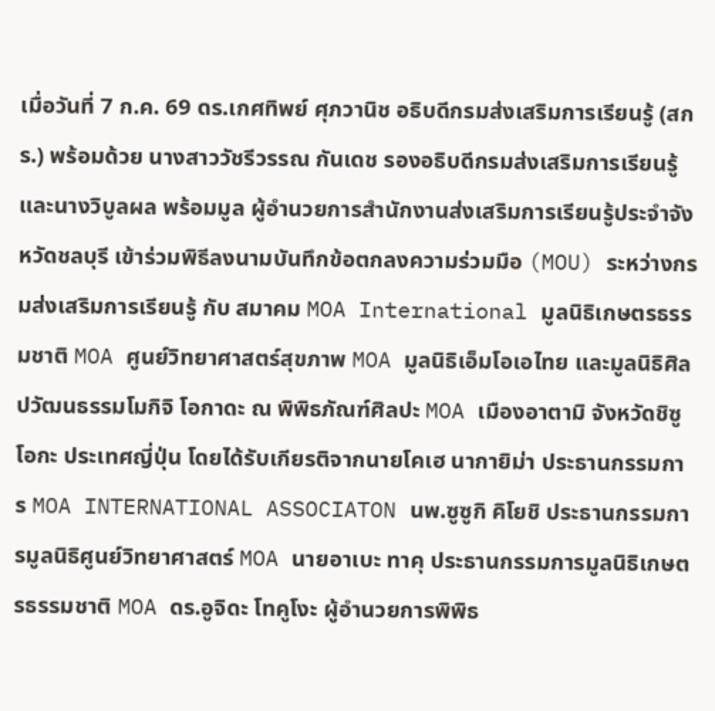เมื่อวันที่ 7 ก.ค. 69 ดร.เกศทิพย์ ศุภวานิช อธิบดีกรมส่งเสริมการเรียนรู้ (สกร.) พร้อมด้วย นางสาววัชรีวรรณ กันเดช รองอธิบดีกรมส่งเสริมการเรียนรู้ และนางวิบูลผล พร้อมมูล ผู้อำนวยการสำนักงานส่งเสริมการเรียนรู้ประจำจังหวัดชลบุรี เข้าร่วมพิธีลงนามบันทึกข้อตกลงความร่วมมือ (MOU) ระหว่างกรมส่งเสริมการเรียนรู้ กับ สมาคม MOA International มูลนิธิเกษตรธรรมชาติ MOA ศูนย์วิทยาศาสตร์สุขภาพ MOA มูลนิธิเอ็มโอเอไทย และมูลนิธิศิลปวัฒนธรรมโมกิจิ โอกาดะ ณ พิพิธภัณฑ์ศิลปะ MOA เมืองอาตามิ จังหวัดชิซูโอกะ ประเทศญี่ปุ่น โดยได้รับเกียรติจากนายโคเฮ นากายิม่า ประธานกรรมการ MOA INTERNATIONAL ASSOCIATON นพ.ซูซูกิ คิโยชิ ประธานกรรมการมูลนิธิศูนย์วิทยาศาสตร์ MOA นายอาเบะ ทาคุ ประธานกรรมการมูลนิธิเกษตรธรรมชาติ MOA ดร.อูจิดะ โทคูโงะ ผู้อำนวยการพิพิธ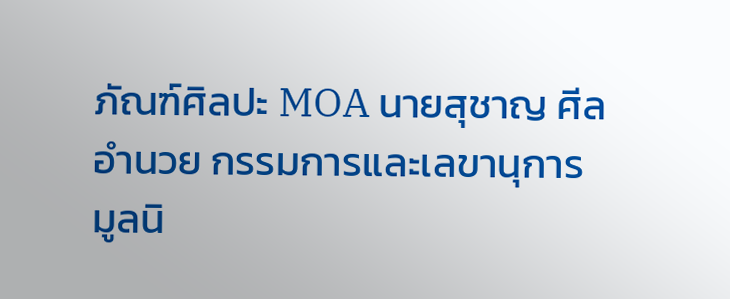ภัณฑ์ศิลปะ MOA นายสุชาญ ศีลอำนวย กรรมการและเลขานุการ มูลนิ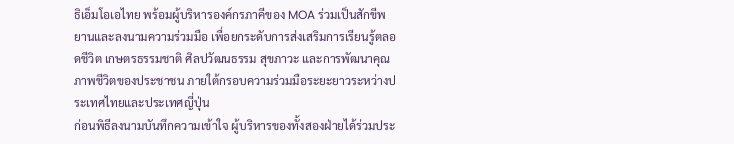ธิเอ็มโอเอไทย พร้อมผู้บริหารองค์กรภาคีของ MOA ร่วมเป็นสักขีพยานและลงนามความร่วมมือ เพื่อยกระดับการส่งเสริมการเรียนรู้ตลอดชีวิต เกษตรธรรมชาติ ศิลปวัฒนธรรม สุขภาวะ และการพัฒนาคุณภาพชีวิตของประชาชน ภายใต้กรอบความร่วมมือระยะยาวระหว่างประเทศไทยและประเทศญี่ปุ่น
ก่อนพิธีลงนามบันทึกความเข้าใจ ผู้บริหารของทั้งสองฝ่ายได้ร่วมประ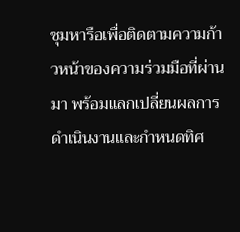ชุมหารือเพื่อติดตามความก้าวหน้าของความร่วมมือที่ผ่านมา พร้อมแลกเปลี่ยนผลการดำเนินงานและกำหนดทิศ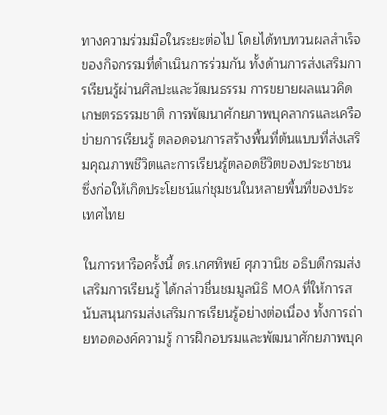ทางความร่วมมือในระยะต่อไป โดยได้ทบทวนผลสำเร็จของกิจกรรมที่ดำเนินการร่วมกัน ทั้งด้านการส่งเสริมการเรียนรู้ผ่านศิลปะและวัฒนธรรม การขยายผลแนวคิดเกษตรธรรมชาติ การพัฒนาศักยภาพบุคลากรและเครือข่ายการเรียนรู้ ตลอดจนการสร้างพื้นที่ต้นแบบที่ส่งเสริมคุณภาพชีวิตและการเรียนรู้ตลอดชีวิตของประชาชน ซึ่งก่อให้เกิดประโยชน์แก่ชุมชนในหลายพื้นที่ของประเทศไทย

ในการหารือครั้งนี้ ดร.เกศทิพย์ ศุภวานิช อธิบดีกรมส่งเสริมการเรียนรู้ ได้กล่าวชื่นชมมูลนิธิ MOA ที่ให้การสนับสนุนกรมส่งเสริมการเรียนรู้อย่างต่อเนื่อง ทั้งการถ่ายทอดองค์ความรู้ การฝึกอบรมและพัฒนาศักยภาพบุค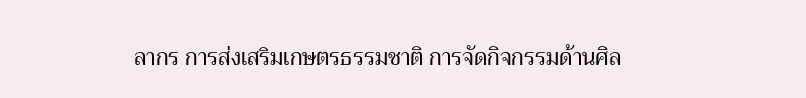ลากร การส่งเสริมเกษตรธรรมชาติ การจัดกิจกรรมด้านศิล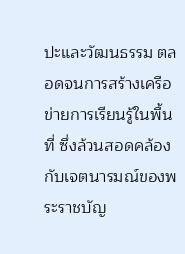ปะและวัฒนธรรม ตลอดจนการสร้างเครือข่ายการเรียนรู้ในพื้นที่ ซึ่งล้วนสอดคล้องกับเจตนารมณ์ของพระราชบัญ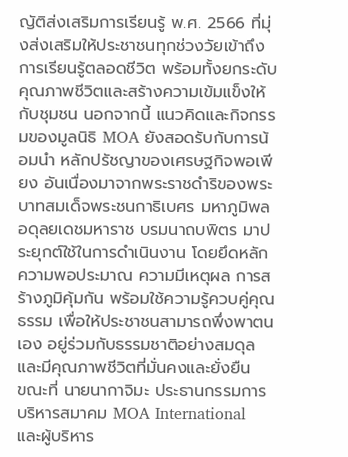ญัติส่งเสริมการเรียนรู้ พ.ศ. 2566 ที่มุ่งส่งเสริมให้ประชาชนทุกช่วงวัยเข้าถึงการเรียนรู้ตลอดชีวิต พร้อมทั้งยกระดับคุณภาพชีวิตและสร้างความเข้มแข็งให้กับชุมชน นอกจากนี้ แนวคิดและกิจกรรมของมูลนิธิ MOA ยังสอดรับกับการน้อมนำ หลักปรัชญาของเศรษฐกิจพอเพียง อันเนื่องมาจากพระราชดำริของพระบาทสมเด็จพระชนกาธิเบศร มหาภูมิพลอดุลยเดชมหาราช บรมนาถบพิตร มาประยุกต์ใช้ในการดำเนินงาน โดยยึดหลักความพอประมาณ ความมีเหตุผล การสร้างภูมิคุ้มกัน พร้อมใช้ความรู้ควบคู่คุณธรรม เพื่อให้ประชาชนสามารถพึ่งพาตนเอง อยู่ร่วมกับธรรมชาติอย่างสมดุล และมีคุณภาพชีวิตที่มั่นคงและยั่งยืน
ขณะที่ นายนากาจิมะ ประธานกรรมการบริหารสมาคม MOA International และผู้บริหาร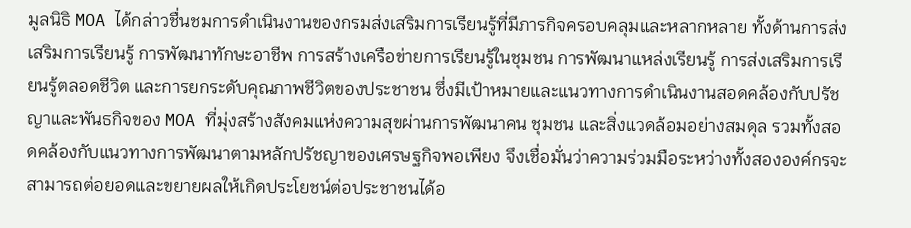มูลนิธิ MOA ได้กล่าวชื่นชมการดำเนินงานของกรมส่งเสริมการเรียนรู้ที่มีภารกิจครอบคลุมและหลากหลาย ทั้งด้านการส่งเสริมการเรียนรู้ การพัฒนาทักษะอาชีพ การสร้างเครือข่ายการเรียนรู้ในชุมชน การพัฒนาแหล่งเรียนรู้ การส่งเสริมการเรียนรู้ตลอดชีวิต และการยกระดับคุณภาพชีวิตของประชาชน ซึ่งมีเป้าหมายและแนวทางการดำเนินงานสอดคล้องกับปรัชญาและพันธกิจของ MOA ที่มุ่งสร้างสังคมแห่งความสุขผ่านการพัฒนาคน ชุมชน และสิ่งแวดล้อมอย่างสมดุล รวมทั้งสอดคล้องกับแนวทางการพัฒนาตามหลักปรัชญาของเศรษฐกิจพอเพียง จึงเชื่อมั่นว่าความร่วมมือระหว่างทั้งสององค์กรจะสามารถต่อยอดและขยายผลให้เกิดประโยชน์ต่อประชาชนได้อ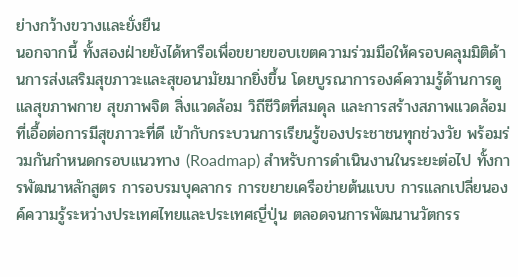ย่างกว้างขวางและยั่งยืน
นอกจากนี้ ทั้งสองฝ่ายยังได้หารือเพื่อขยายขอบเขตความร่วมมือให้ครอบคลุมมิติด้านการส่งเสริมสุขภาวะและสุขอนามัยมากยิ่งขึ้น โดยบูรณาการองค์ความรู้ด้านการดูแลสุขภาพกาย สุขภาพจิต สิ่งแวดล้อม วิถีชีวิตที่สมดุล และการสร้างสภาพแวดล้อมที่เอื้อต่อการมีสุขภาวะที่ดี เข้ากับกระบวนการเรียนรู้ของประชาชนทุกช่วงวัย พร้อมร่วมกันกำหนดกรอบแนวทาง (Roadmap) สำหรับการดำเนินงานในระยะต่อไป ทั้งการพัฒนาหลักสูตร การอบรมบุคลากร การขยายเครือข่ายต้นแบบ การแลกเปลี่ยนองค์ความรู้ระหว่างประเทศไทยและประเทศญี่ปุ่น ตลอดจนการพัฒนานวัตกรร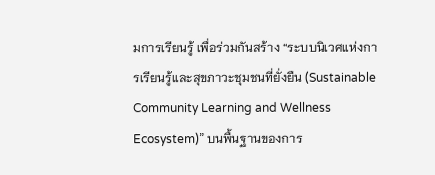มการเรียนรู้ เพื่อร่วมกันสร้าง “ระบบนิเวศแห่งการเรียนรู้และสุขภาวะชุมชนที่ยั่งยืน (Sustainable Community Learning and Wellness Ecosystem)” บนพื้นฐานของการ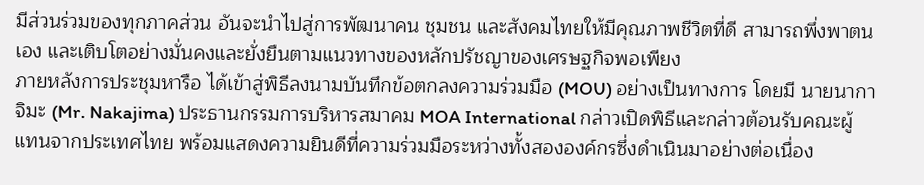มีส่วนร่วมของทุกภาคส่วน อันจะนำไปสู่การพัฒนาคน ชุมชน และสังคมไทยให้มีคุณภาพชีวิตที่ดี สามารถพึ่งพาตนเอง และเติบโตอย่างมั่นคงและยั่งยืนตามแนวทางของหลักปรัชญาของเศรษฐกิจพอเพียง
ภายหลังการประชุมหารือ ได้เข้าสู่พิธีลงนามบันทึกข้อตกลงความร่วมมือ (MOU) อย่างเป็นทางการ โดยมี นายนากาจิมะ (Mr. Nakajima) ประธานกรรมการบริหารสมาคม MOA International กล่าวเปิดพิธีและกล่าวต้อนรับคณะผู้แทนจากประเทศไทย พร้อมแสดงความยินดีที่ความร่วมมือระหว่างทั้งสององค์กรซึ่งดำเนินมาอย่างต่อเนื่อง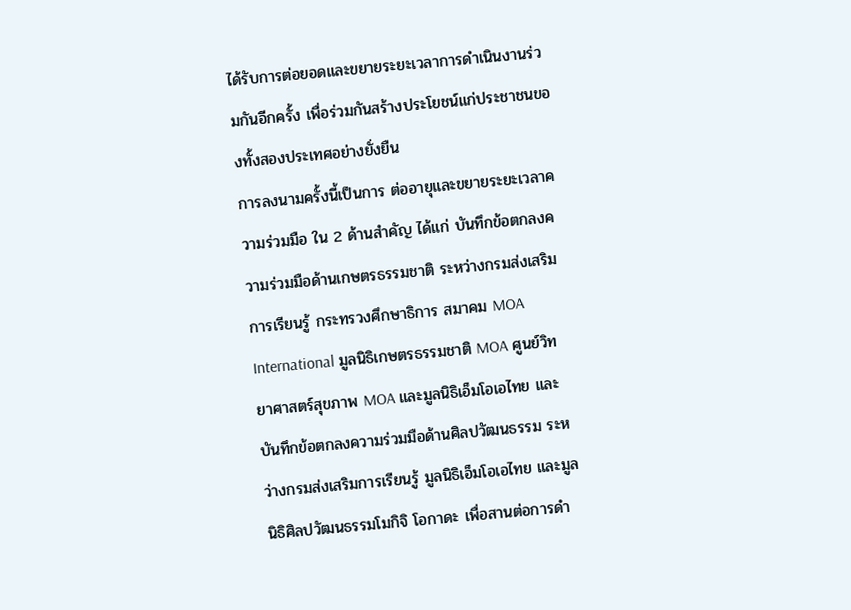ได้รับการต่อยอดและขยายระยะเวลาการดำเนินงานร่วมกันอีกครั้ง เพื่อร่วมกันสร้างประโยชน์แก่ประชาชนของทั้งสองประเทศอย่างยั่งยืน
การลงนามครั้งนี้เป็นการ ต่ออายุและขยายระยะเวลาความร่วมมือ ใน 2 ด้านสำคัญ ได้แก่ บันทึกข้อตกลงความร่วมมือด้านเกษตรธรรมชาติ ระหว่างกรมส่งเสริมการเรียนรู้ กระทรวงศึกษาธิการ สมาคม MOA International มูลนิธิเกษตรธรรมชาติ MOA ศูนย์วิทยาศาสตร์สุขภาพ MOA และมูลนิธิเอ็มโอเอไทย และ บันทึกข้อตกลงความร่วมมือด้านศิลปวัฒนธรรม ระหว่างกรมส่งเสริมการเรียนรู้ มูลนิธิเอ็มโอเอไทย และมูลนิธิศิลปวัฒนธรรมโมกิจิ โอกาดะ เพื่อสานต่อการดำ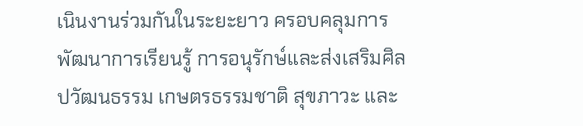เนินงานร่วมกันในระยะยาว ครอบคลุมการพัฒนาการเรียนรู้ การอนุรักษ์และส่งเสริมศิลปวัฒนธรรม เกษตรธรรมชาติ สุขภาวะ และ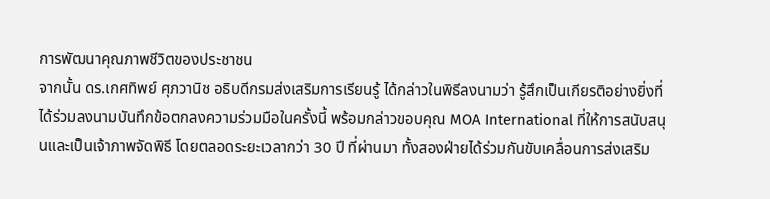การพัฒนาคุณภาพชีวิตของประชาชน
จากนั้น ดร.เกศทิพย์ ศุภวานิช อธิบดีกรมส่งเสริมการเรียนรู้ ได้กล่าวในพิธีลงนามว่า รู้สึกเป็นเกียรติอย่างยิ่งที่ได้ร่วมลงนามบันทึกข้อตกลงความร่วมมือในครั้งนี้ พร้อมกล่าวขอบคุณ MOA International ที่ให้การสนับสนุนและเป็นเจ้าภาพจัดพิธี โดยตลอดระยะเวลากว่า 30 ปี ที่ผ่านมา ทั้งสองฝ่ายได้ร่วมกันขับเคลื่อนการส่งเสริม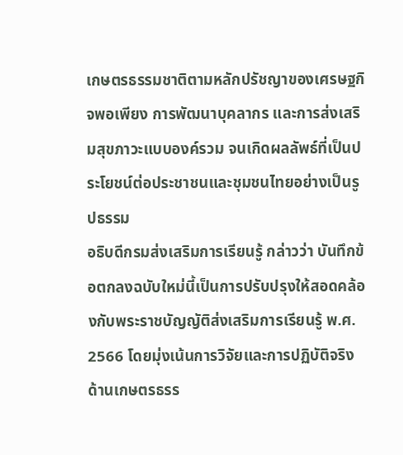เกษตรธรรมชาติตามหลักปรัชญาของเศรษฐกิจพอเพียง การพัฒนาบุคลากร และการส่งเสริมสุขภาวะแบบองค์รวม จนเกิดผลลัพธ์ที่เป็นประโยชน์ต่อประชาชนและชุมชนไทยอย่างเป็นรูปธรรม
อธิบดีกรมส่งเสริมการเรียนรู้ กล่าวว่า บันทึกข้อตกลงฉบับใหม่นี้เป็นการปรับปรุงให้สอดคล้องกับพระราชบัญญัติส่งเสริมการเรียนรู้ พ.ศ. 2566 โดยมุ่งเน้นการวิจัยและการปฏิบัติจริงด้านเกษตรธรร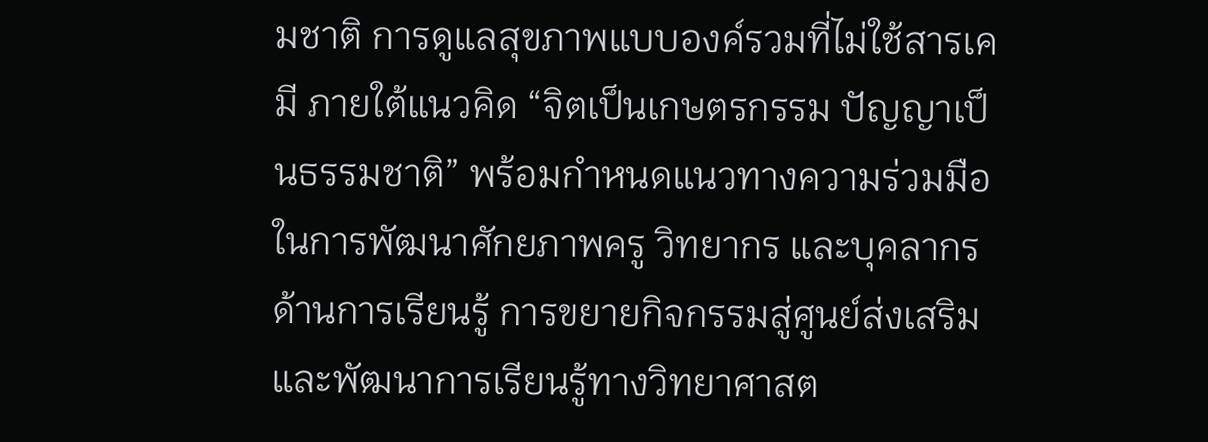มชาติ การดูแลสุขภาพแบบองค์รวมที่ไม่ใช้สารเคมี ภายใต้แนวคิด “จิตเป็นเกษตรกรรม ปัญญาเป็นธรรมชาติ” พร้อมกำหนดแนวทางความร่วมมือในการพัฒนาศักยภาพครู วิทยากร และบุคลากรด้านการเรียนรู้ การขยายกิจกรรมสู่ศูนย์ส่งเสริมและพัฒนาการเรียนรู้ทางวิทยาศาสต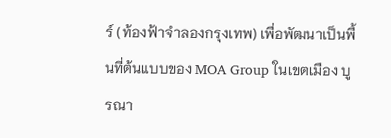ร์ (ท้องฟ้าจำลองกรุงเทพ) เพื่อพัฒนาเป็นพื้นที่ต้นแบบของ MOA Group ในเขตเมือง บูรณา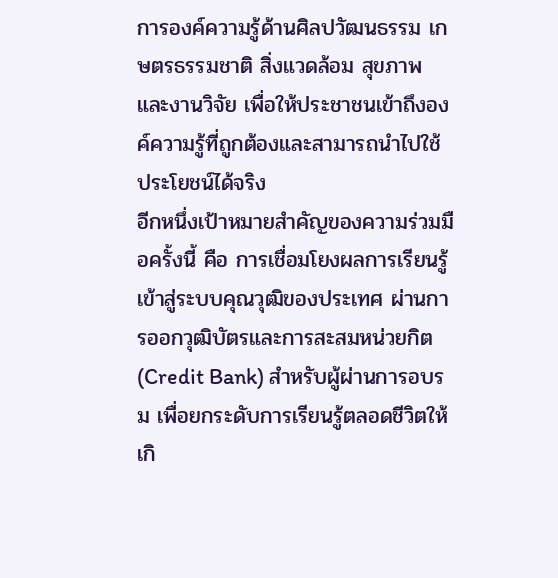การองค์ความรู้ด้านศิลปวัฒนธรรม เกษตรธรรมชาติ สิ่งแวดล้อม สุขภาพ และงานวิจัย เพื่อให้ประชาชนเข้าถึงองค์ความรู้ที่ถูกต้องและสามารถนำไปใช้ประโยชน์ได้จริง
อีกหนึ่งเป้าหมายสำคัญของความร่วมมือครั้งนี้ คือ การเชื่อมโยงผลการเรียนรู้เข้าสู่ระบบคุณวุฒิของประเทศ ผ่านการออกวุฒิบัตรและการสะสมหน่วยกิต (Credit Bank) สำหรับผู้ผ่านการอบรม เพื่อยกระดับการเรียนรู้ตลอดชีวิตให้เกิ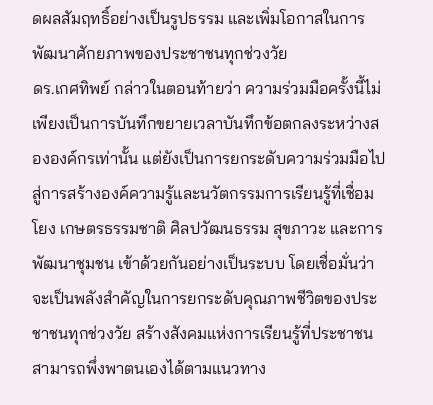ดผลสัมฤทธิ์อย่างเป็นรูปธรรม และเพิ่มโอกาสในการพัฒนาศักยภาพของประชาชนทุกช่วงวัย
ดร.เกศทิพย์ กล่าวในตอนท้ายว่า ความร่วมมือครั้งนี้ไม่เพียงเป็นการบันทึกขยายเวลาบันทึกข้อตกลงระหว่างสององค์กรเท่านั้น แต่ยังเป็นการยกระดับความร่วมมือไปสู่การสร้างองค์ความรู้และนวัตกรรมการเรียนรู้ที่เชื่อมโยง เกษตรธรรมชาติ ศิลปวัฒนธรรม สุขภาวะ และการพัฒนาชุมชน เข้าด้วยกันอย่างเป็นระบบ โดยเชื่อมั่นว่าจะเป็นพลังสำคัญในการยกระดับคุณภาพชีวิตของประชาชนทุกช่วงวัย สร้างสังคมแห่งการเรียนรู้ที่ประชาชนสามารถพึ่งพาตนเองได้ตามแนวทาง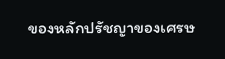ของหลักปรัชญาของเศรษ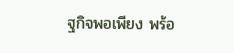ฐกิจพอเพียง พร้อ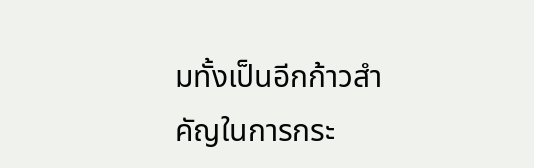มทั้งเป็นอีกก้าวสำคัญในการกระ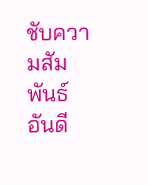ชับความสัมพันธ์อันดี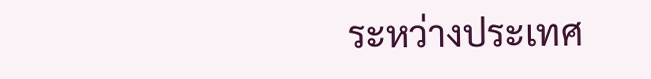ระหว่างประเทศ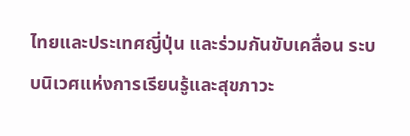ไทยและประเทศญี่ปุ่น และร่วมกันขับเคลื่อน ระบบนิเวศแห่งการเรียนรู้และสุขภาวะ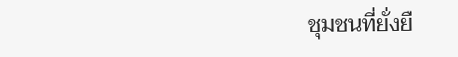ชุมชนที่ยั่งยื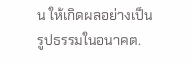น ให้เกิดผลอย่างเป็นรูปธรรมในอนาคต.